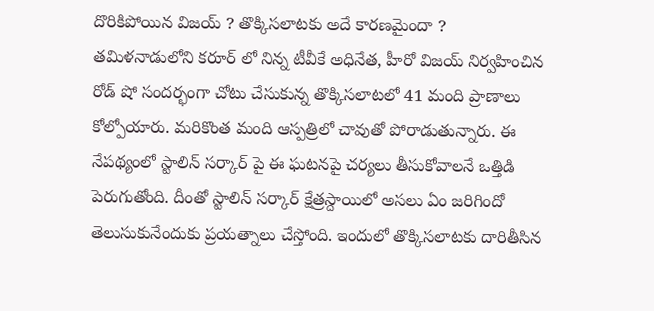దొరికిపోయిన విజయ్ ? తొక్కిసలాటకు అదే కారణమైందా ?
తమిళనాడులోని కరూర్ లో నిన్న టీవీకే అధినేత, హీరో విజయ్ నిర్వహించిన రోడ్ షో సందర్భంగా చోటు చేసుకున్న తొక్కిసలాటలో 41 మంది ప్రాణాలు కోల్పోయారు. మరికొంత మంది ఆస్పత్రిలో చావుతో పోరాడుతున్నారు. ఈ నేపథ్యంలో స్టాలిన్ సర్కార్ పై ఈ ఘటనపై చర్యలు తీసుకోవాలనే ఒత్తిడి పెరుగుతోంది. దీంతో స్టాలిన్ సర్కార్ క్షేత్రస్దాయిలో అసలు ఏం జరిగిందో తెలుసుకునేందుకు ప్రయత్నాలు చేస్తోంది. ఇందులో తొక్కిసలాటకు దారితీసిన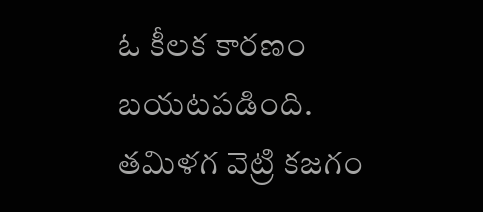ఓ కీలక కారణం బయటపడింది.
తమిళగ వెట్రి కజగం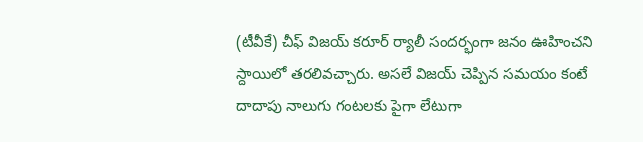(టీవీకే) చీఫ్ విజయ్ కరూర్ ర్యాలీ సందర్భంగా జనం ఊహించని స్దాయిలో తరలివచ్చారు. అసలే విజయ్ చెప్పిన సమయం కంటే దాదాపు నాలుగు గంటలకు పైగా లేటుగా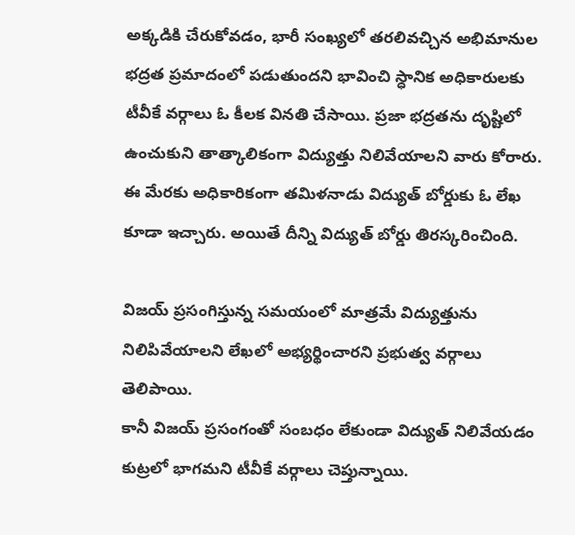అక్కడికి చేరుకోవడం, భారీ సంఖ్యలో తరలివచ్చిన అభిమానుల భద్రత ప్రమాదంలో పడుతుందని భావించి స్ధానిక అధికారులకు టీవీకే వర్గాలు ఓ కీలక వినతి చేసాయి. ప్రజా భద్రతను దృష్టిలో ఉంచుకుని తాత్కాలికంగా విద్యుత్తు నిలివేయాలని వారు కోరారు. ఈ మేరకు అధికారికంగా తమిళనాడు విద్యుత్ బోర్డుకు ఓ లేఖ కూడా ఇచ్చారు. అయితే దీన్ని విద్యుత్ బోర్డు తిరస్కరించింది.

విజయ్ ప్రసంగిస్తున్న సమయంలో మాత్రమే విద్యుత్తును నిలిపివేయాలని లేఖలో అభ్యర్థించారని ప్రభుత్వ వర్గాలు తెలిపాయి.
కానీ విజయ్ ప్రసంగంతో సంబధం లేకుండా విద్యుత్ నిలివేయడం కుట్రలో భాగమని టీవీకే వర్గాలు చెప్తున్నాయి.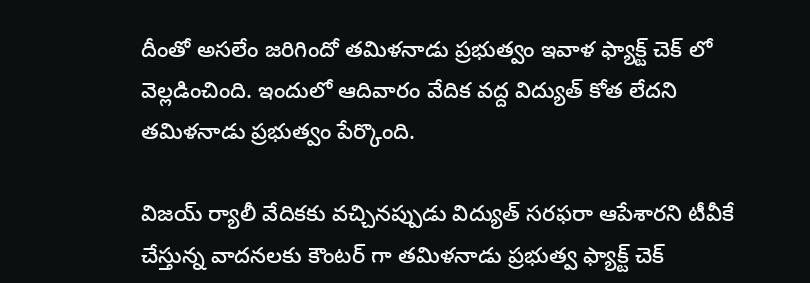దీంతో అసలేం జరిగిందో తమిళనాడు ప్రభుత్వం ఇవాళ ఫ్యాక్ట్ చెక్ లో వెల్లడించింది. ఇందులో ఆదివారం వేదిక వద్ద విద్యుత్ కోత లేదని తమిళనాడు ప్రభుత్వం పేర్కొంది.

విజయ్ ర్యాలీ వేదికకు వచ్చినప్పుడు విద్యుత్ సరఫరా ఆపేశారని టీవీకే చేస్తున్న వాదనలకు కౌంటర్ గా తమిళనాడు ప్రభుత్వ ఫ్యాక్ట్ చెక్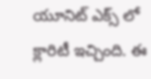యూనిట్ ఎక్స్ లో క్లారిటీ ఇచ్చింది. ఈ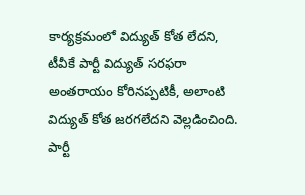కార్యక్రమంలో విద్యుత్ కోత లేదని, టీవీకే పార్టీ విద్యుత్ సరఫరా అంతరాయం కోరినప్పటికీ, అలాంటి విద్యుత్ కోత జరగలేదని వెల్లడించింది. పార్టీ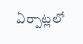ఏర్పాట్లలో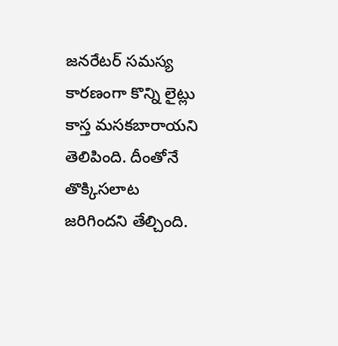జనరేటర్ సమస్య కారణంగా కొన్ని లైట్లు కాస్త మసకబారాయని తెలిపింది. దీంతోనే తొక్కిసలాట జరిగిందని తేల్చింది.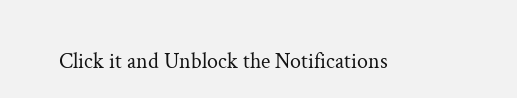Click it and Unblock the Notifications